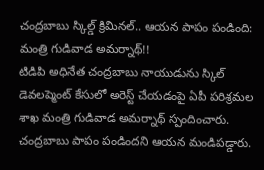చంద్రబాబు స్కిల్డ్ క్రిమినల్.. ఆయన పాపం పండింది: మంత్రి గుడివాడ అమర్నాథ్!!
టిడిపి అధినేత చంద్రబాబు నాయుడును స్కిల్ డెవలప్మెంట్ కేసులో అరెస్ట్ చేయడంపై ఏపీ పరిశ్రమల శాఖ మంత్రి గుడివాడ అమర్నాథ్ స్పందించారు. చంద్రబాబు పాపం పండిందని ఆయన మండిపడ్డారు.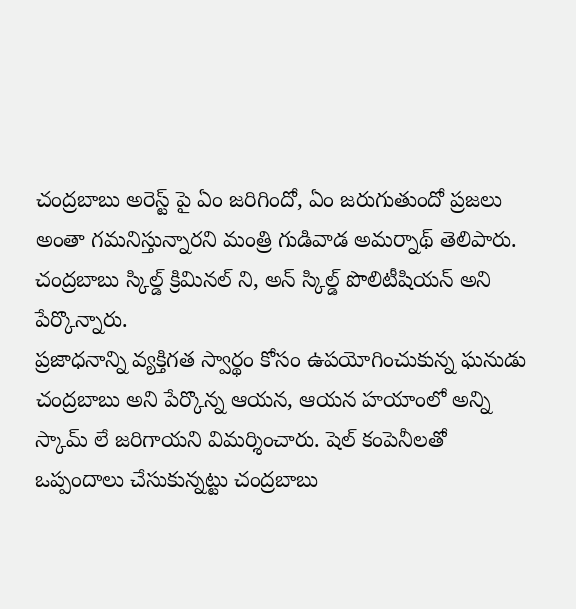చంద్రబాబు అరెస్ట్ పై ఏం జరిగిందో, ఏం జరుగుతుందో ప్రజలు అంతా గమనిస్తున్నారని మంత్రి గుడివాడ అమర్నాథ్ తెలిపారు. చంద్రబాబు స్కిల్డ్ క్రిమినల్ ని, అన్ స్కిల్డ్ పొలిటీషియన్ అని పేర్కొన్నారు.
ప్రజాధనాన్ని వ్యక్తిగత స్వార్థం కోసం ఉపయోగించుకున్న ఘనుడు చంద్రబాబు అని పేర్కొన్న ఆయన, ఆయన హయాంలో అన్ని స్కామ్ లే జరిగాయని విమర్శించారు. షెల్ కంపెనీలతో ఒప్పందాలు చేసుకున్నట్టు చంద్రబాబు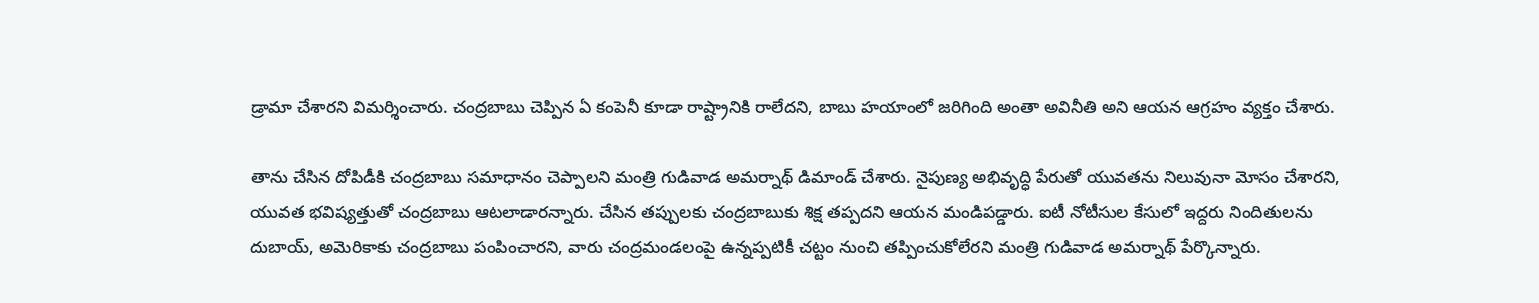డ్రామా చేశారని విమర్శించారు. చంద్రబాబు చెప్పిన ఏ కంపెనీ కూడా రాష్ట్రానికి రాలేదని, బాబు హయాంలో జరిగింది అంతా అవినీతి అని ఆయన ఆగ్రహం వ్యక్తం చేశారు.

తాను చేసిన దోపిడీకి చంద్రబాబు సమాధానం చెప్పాలని మంత్రి గుడివాడ అమర్నాథ్ డిమాండ్ చేశారు. నైపుణ్య అభివృద్ధి పేరుతో యువతను నిలువునా మోసం చేశారని, యువత భవిష్యత్తుతో చంద్రబాబు ఆటలాడారన్నారు. చేసిన తప్పులకు చంద్రబాబుకు శిక్ష తప్పదని ఆయన మండిపడ్డారు. ఐటీ నోటీసుల కేసులో ఇద్దరు నిందితులను దుబాయ్, అమెరికాకు చంద్రబాబు పంపించారని, వారు చంద్రమండలంపై ఉన్నప్పటికీ చట్టం నుంచి తప్పించుకోలేరని మంత్రి గుడివాడ అమర్నాథ్ పేర్కొన్నారు.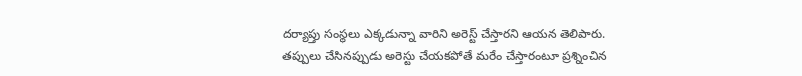దర్యాప్తు సంస్థలు ఎక్కడున్నా వారిని అరెస్ట్ చేస్తారని ఆయన తెలిపారు. తప్పులు చేసినప్పుడు అరెస్టు చేయకపోతే మరేం చేస్తారంటూ ప్రశ్నించిన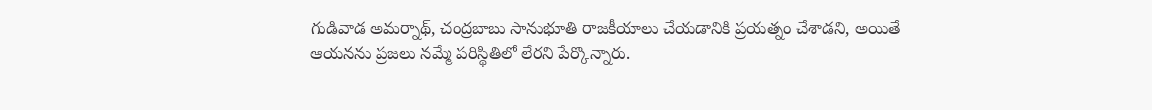గుడివాడ అమర్నాథ్, చంద్రబాబు సానుభూతి రాజకీయాలు చేయడానికి ప్రయత్నం చేశాడని, అయితే ఆయనను ప్రజలు నమ్మే పరిస్థితిలో లేరని పేర్కొన్నారు.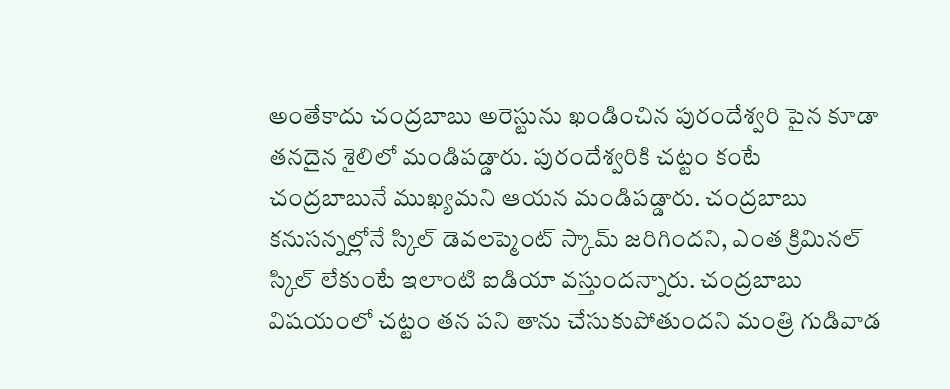అంతేకాదు చంద్రబాబు అరెస్టును ఖండించిన పురందేశ్వరి పైన కూడా తనదైన శైలిలో మండిపడ్డారు. పురందేశ్వరికి చట్టం కంటే చంద్రబాబునే ముఖ్యమని ఆయన మండిపడ్డారు. చంద్రబాబు కనుసన్నల్లోనే స్కిల్ డెవలప్మెంట్ స్కామ్ జరిగిందని, ఎంత క్రిమినల్ స్కిల్ లేకుంటే ఇలాంటి ఐడియా వస్తుందన్నారు. చంద్రబాబు విషయంలో చట్టం తన పని తాను చేసుకుపోతుందని మంత్రి గుడివాడ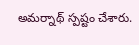అమర్నాథ్ స్పష్టం చేశారు.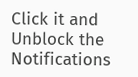Click it and Unblock the Notifications